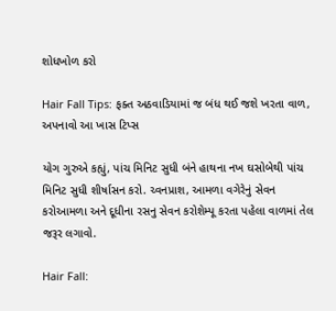શોધખોળ કરો

Hair Fall Tips: ફક્ત અઠવાડિયામાં જ બંધ થઈ જશે ખરતા વાળ, અપનાવો આ ખાસ ટિપ્સ

યોગ ગુરુએ કહ્યું, પાંચ મિનિટ સુધી બંને હાથના નખ ઘસોબેથી પાંચ મિનિટ સુધી શીર્ષાસન કરો. ચ્વનપ્રાશ, આમળા વગેરેનું સેવન કરોઆમળા અને દૂધીના રસનુ સેવન કરોશેમ્પૂ કરતા પહેલા વાળમાં તેલ જરૂર લગાવો.

Hair Fall: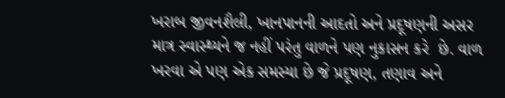ખરાબ જીવનશૈલી, ખાનપાનની આદતો અને પ્રદૂષણની અસર માત્ર સ્વાસ્થ્યને જ નહીં પરંતુ વાળને પણ નુકાસન કરે  છે. વાળ ખરવા એ પણ એક સમસ્યા છે જે પ્રદૂષણ, તણાવ અને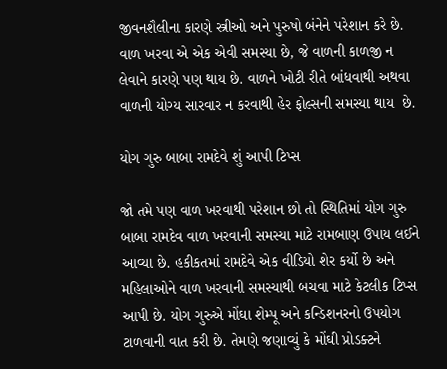જીવનશૈલીના કારણે સ્ત્રીઓ અને પુરુષો બંનેને પરેશાન કરે છે. વાળ ખરવા એ એક એવી સમસ્યા છે, જે વાળની કાળજી ન લેવાને કારણે પણ થાય છે. વાળને ખોટી રીતે બાંધવાથી અથવા વાળની યોગ્ય સારવાર ન કરવાથી હેર ફોલ્સની સમસ્યા થાય  છે.

યોગ ગુરુ બાબા રામદેવે શું આપી ટિપ્સ

જો તમે પણ વાળ ખરવાથી પરેશાન છો તો સ્થિતિમાં યોગ ગુરુ બાબા રામદેવ વાળ ખરવાની સમસ્યા માટે રામબાણ ઉપાય લઈને આવ્યા છે. હકીકતમાં રામદેવે એક વીડિયો શેર કર્યો છે અને મહિલાઓને વાળ ખરવાની સમસ્યાથી બચવા માટે કેટલીક ટિપ્સ આપી છે. યોગ ગુરુએ મોંઘા શેમ્પૂ અને કન્ડિશનરનો ઉપયોગ ટાળવાની વાત કરી છે. તેમણે જણાવ્યું કે મોંઘી પ્રોડક્ટને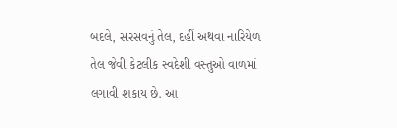બદલે, સરસવનું તેલ, દહીં અથવા નારિયેળ તેલ જેવી કેટલીક સ્વદેશી વસ્તુઓ વાળમાં લગાવી શકાય છે. આ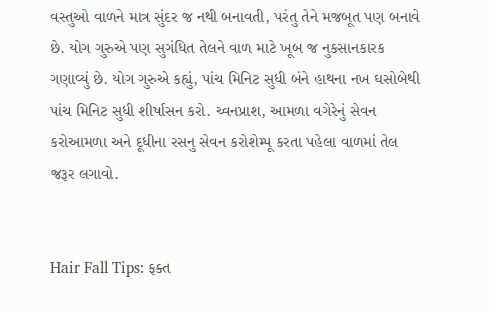વસ્તુઓ વાળને માત્ર સુંદર જ નથી બનાવતી, પરંતુ તેને મજબૂત પણ બનાવે છે. યોગ ગુરુએ પણ સુગંધિત તેલને વાળ માટે ખૂબ જ નુકસાનકારક ગણાવ્યું છે. યોગ ગુરુએ કહ્યું, પાંચ મિનિટ સુધી બંને હાથના નખ ઘસોબેથી પાંચ મિનિટ સુધી શીર્ષાસન કરો. ચ્વનપ્રાશ, આમળા વગેરેનું સેવન કરોઆમળા અને દૂધીના રસનુ સેવન કરોશેમ્પૂ કરતા પહેલા વાળમાં તેલ જરૂર લગાવો.


Hair Fall Tips: ફક્ત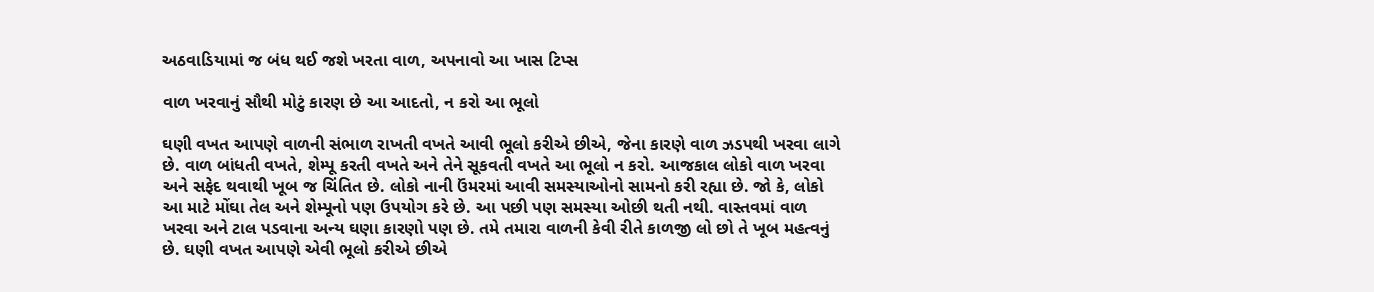અઠવાડિયામાં જ બંધ થઈ જશે ખરતા વાળ, અપનાવો આ ખાસ ટિપ્સ

વાળ ખરવાનું સૌથી મોટું કારણ છે આ આદતો, ન કરો આ ભૂલો

ઘણી વખત આપણે વાળની સંભાળ રાખતી વખતે આવી ભૂલો કરીએ છીએ, જેના કારણે વાળ ઝડપથી ખરવા લાગે છે. વાળ બાંધતી વખતે, શેમ્પૂ કરતી વખતે અને તેને સૂકવતી વખતે આ ભૂલો ન કરો. આજકાલ લોકો વાળ ખરવા અને સફેદ થવાથી ખૂબ જ ચિંતિત છે. લોકો નાની ઉંમરમાં આવી સમસ્યાઓનો સામનો કરી રહ્યા છે. જો કે, લોકો આ માટે મોંઘા તેલ અને શેમ્પૂનો પણ ઉપયોગ કરે છે. આ પછી પણ સમસ્યા ઓછી થતી નથી. વાસ્તવમાં વાળ ખરવા અને ટાલ પડવાના અન્ય ઘણા કારણો પણ છે. તમે તમારા વાળની કેવી રીતે કાળજી લો છો તે ખૂબ મહત્વનું છે. ઘણી વખત આપણે એવી ભૂલો કરીએ છીએ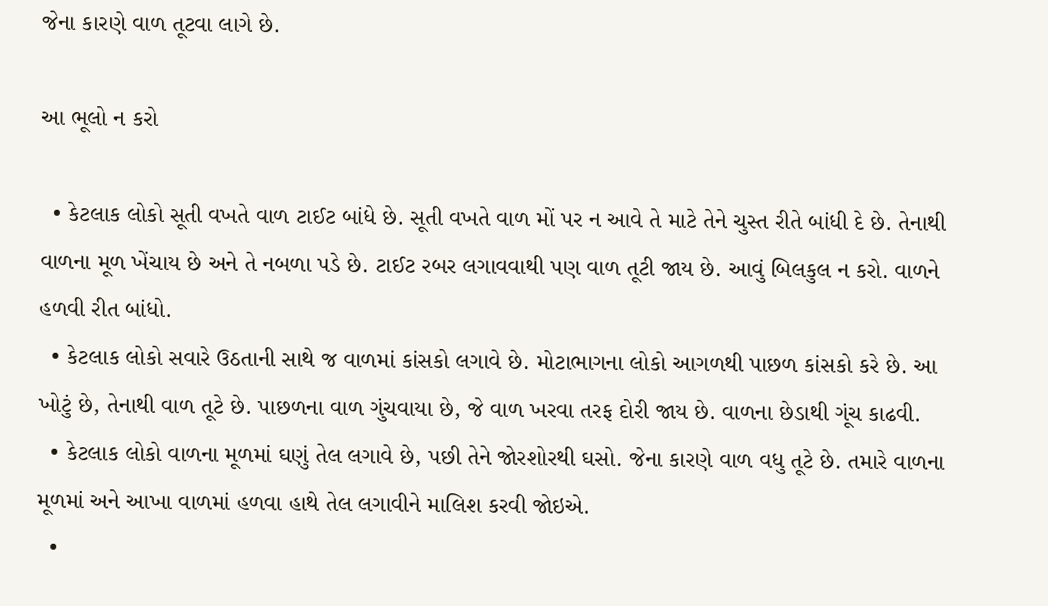જેના કારણે વાળ તૂટવા લાગે છે.

આ ભૂલો ન કરો

  • કેટલાક લોકો સૂતી વખતે વાળ ટાઈટ બાંધે છે. સૂતી વખતે વાળ મોં પર ન આવે તે માટે તેને ચુસ્ત રીતે બાંધી દે છે. તેનાથી વાળના મૂળ ખેંચાય છે અને તે નબળા પડે છે. ટાઈટ રબર લગાવવાથી પણ વાળ તૂટી જાય છે. આવું બિલકુલ ન કરો. વાળને હળવી રીત બાંધો.
  • કેટલાક લોકો સવારે ઉઠતાની સાથે જ વાળમાં કાંસકો લગાવે છે. મોટાભાગના લોકો આગળથી પાછળ કાંસકો કરે છે. આ ખોટું છે, તેનાથી વાળ તૂટે છે. પાછળના વાળ ગુંચવાયા છે, જે વાળ ખરવા તરફ દોરી જાય છે. વાળના છેડાથી ગૂંચ કાઢવી.
  • કેટલાક લોકો વાળના મૂળમાં ઘણું તેલ લગાવે છે, પછી તેને જોરશોરથી ઘસો. જેના કારણે વાળ વધુ તૂટે છે. તમારે વાળના મૂળમાં અને આખા વાળમાં હળવા હાથે તેલ લગાવીને માલિશ કરવી જોઇએ.
  •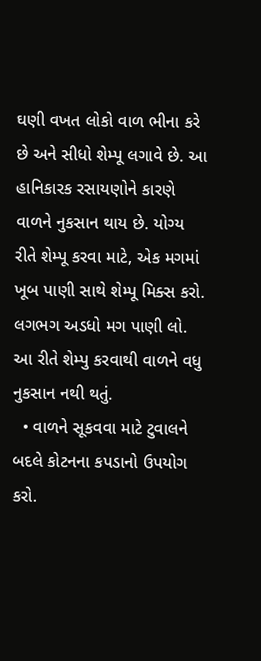ઘણી વખત લોકો વાળ ભીના કરે છે અને સીધો શેમ્પૂ લગાવે છે. આ હાનિકારક રસાયણોને કારણે વાળને નુકસાન થાય છે. યોગ્ય રીતે શેમ્પૂ કરવા માટે, એક મગમાં ખૂબ પાણી સાથે શેમ્પૂ મિક્સ કરો. લગભગ અડધો મગ પાણી લો. આ રીતે શેમ્પુ કરવાથી વાળને વધુ નુકસાન નથી થતું.
  • વાળને સૂકવવા માટે ટુવાલને બદલે કોટનના કપડાનો ઉપયોગ કરો.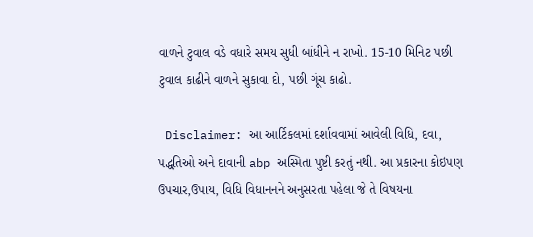વાળને ટુવાલ વડે વધારે સમય સુધી બાંધીને ન રાખો. 15-10 મિનિટ પછી ટુવાલ કાઢીને વાળને સુકાવા દો, પછી ગૂંચ કાઢો.

 Disclaimer: આ આર્ટિકલમાં દર્શાવવામાં આવેલી વિધિ, દવા, પદ્ધતિઓ અને દાવાની abp અસ્મિતા પુષ્ટી કરતું નથી. આ પ્રકારના કોઇપણ ઉપચાર,ઉપાય, વિધિ વિધાનનને અનુસરતા પહેલા જે તે વિષયના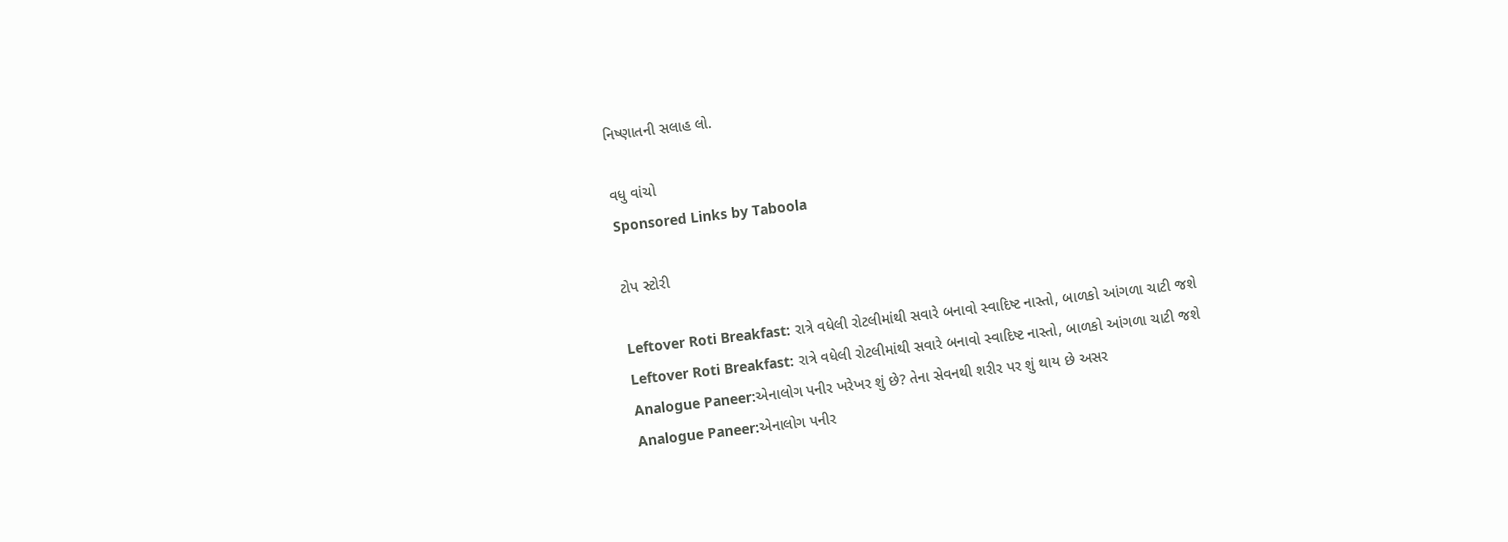નિષ્ણાતની સલાહ લો.

વધુ વાંચો
Sponsored Links by Taboola

ટોપ સ્ટોરી

Leftover Roti Breakfast: રાત્રે વધેલી રોટલીમાંથી સવારે બનાવો સ્વાદિષ્ટ નાસ્તો, બાળકો આંગળા ચાટી જશે
Leftover Roti Breakfast: રાત્રે વધેલી રોટલીમાંથી સવારે બનાવો સ્વાદિષ્ટ નાસ્તો, બાળકો આંગળા ચાટી જશે
Analogue Paneer:એનાલોગ પનીર ખરેખર શું છે? તેના સેવનથી શરીર પર શું થાય છે અસર
Analogue Paneer:એનાલોગ પનીર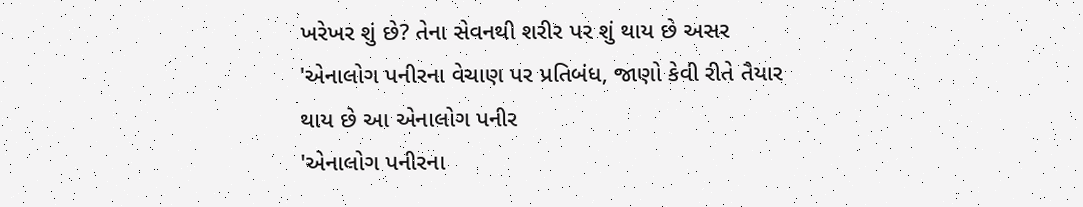ખરેખર શું છે? તેના સેવનથી શરીર પર શું થાય છે અસર
'એનાલોગ પનીરના વેચાણ પર પ્રતિબંધ, જાણો કેવી રીતે તૈયાર થાય છે આ એનાલોગ પનીર
'એનાલોગ પનીરના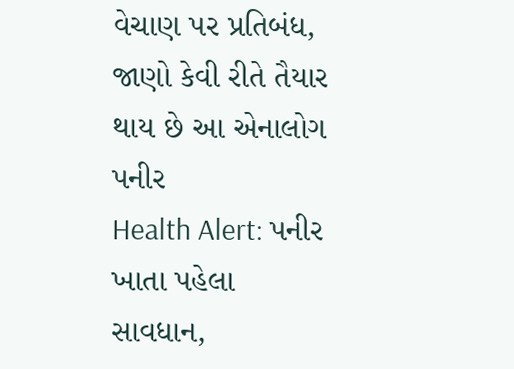વેચાણ પર પ્રતિબંધ, જાણો કેવી રીતે તૈયાર થાય છે આ એનાલોગ પનીર
Health Alert: પનીર ખાતા પહેલા સાવધાન,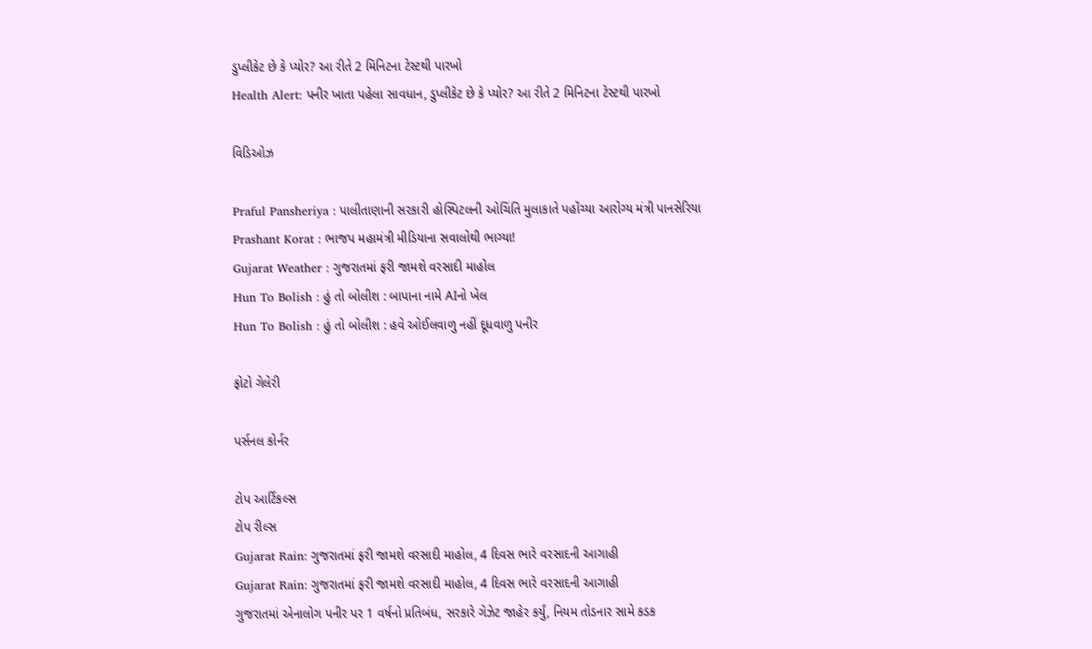ડુપ્લીકેટ છે કે પ્યોર? આ રીતે 2 મિનિટના ટેસ્ટથી પારખો
Health Alert: પનીર ખાતા પહેલા સાવધાન, ડુપ્લીકેટ છે કે પ્યોર? આ રીતે 2 મિનિટના ટેસ્ટથી પારખો

વિડિઓઝ

Praful Pansheriya : પાલીતાણાની સરકારી હોસ્પિટલની ઓચિંતિ મુલાકાતે પહોંચ્યા આરોગ્ય મંત્રી પાનસેરિયા
Prashant Korat : ભાજપ મહામંત્રી મીડિયાના સવાલોથી ભાગ્યા!
Gujarat Weather : ગુજરાતમાં ફરી જામશે વરસાદી માહોલ
Hun To Bolish : હું તો બોલીશ : બાપાના નામે AIનો ખેલ
Hun To Bolish : હું તો બોલીશ : હવે ઓઈલવાળુ નહીં દૂધવાળુ પનીર

ફોટો ગેલેરી

પર્સનલ કોર્નર

ટોપ આર્ટિકલ્સ
ટોપ રીલ્સ
Gujarat Rain: ગુજરાતમાં ફરી જામશે વરસાદી માહોલ, 4 દિવસ ભારે વરસાદની આગાહી
Gujarat Rain: ગુજરાતમાં ફરી જામશે વરસાદી માહોલ, 4 દિવસ ભારે વરસાદની આગાહી
ગુજરાતમાં એનાલોગ પનીર પર 1 વર્ષનો પ્રતિબંધ, સરકારે ગેઝેટ જાહેર કર્યું, નિયમ તોડનાર સામે કડક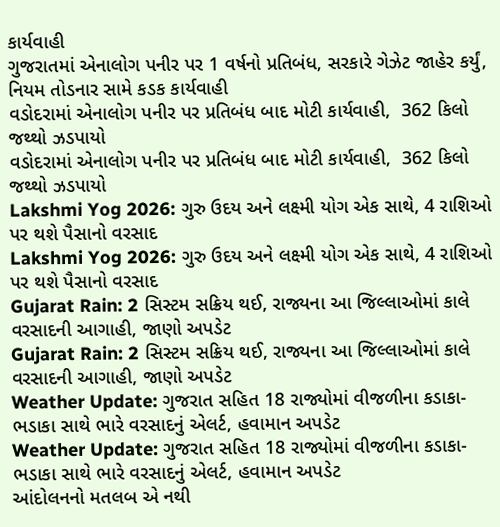કાર્યવાહી
ગુજરાતમાં એનાલોગ પનીર પર 1 વર્ષનો પ્રતિબંધ, સરકારે ગેઝેટ જાહેર કર્યું, નિયમ તોડનાર સામે કડક કાર્યવાહી
વડોદરામાં એનાલોગ પનીર પર પ્રતિબંધ બાદ મોટી કાર્યવાહી,  362 કિલો જથ્થો ઝડપાયો
વડોદરામાં એનાલોગ પનીર પર પ્રતિબંધ બાદ મોટી કાર્યવાહી,  362 કિલો જથ્થો ઝડપાયો
Lakshmi Yog 2026: ગુરુ ઉદય અને લક્ષ્મી યોગ એક સાથે, 4 રાશિઓ પર થશે પૈસાનો વરસાદ
Lakshmi Yog 2026: ગુરુ ઉદય અને લક્ષ્મી યોગ એક સાથે, 4 રાશિઓ પર થશે પૈસાનો વરસાદ
Gujarat Rain: 2 સિસ્ટમ સક્રિય થઈ, રાજ્યના આ જિલ્લાઓમાં કાલે વરસાદની આગાહી, જાણો અપડેટ
Gujarat Rain: 2 સિસ્ટમ સક્રિય થઈ, રાજ્યના આ જિલ્લાઓમાં કાલે વરસાદની આગાહી, જાણો અપડેટ
Weather Update: ગુજરાત સહિત 18 રાજ્યોમાં વીજળીના કડાકા-ભડાકા સાથે ભારે વરસાદનું એલર્ટ, હવામાન અપડેટ
Weather Update: ગુજરાત સહિત 18 રાજ્યોમાં વીજળીના કડાકા-ભડાકા સાથે ભારે વરસાદનું એલર્ટ, હવામાન અપડેટ
આંદોલનનો મતલબ એ નથી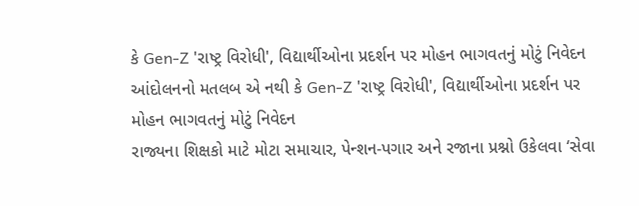કે Gen-Z 'રાષ્ટ્ર વિરોધી', વિદ્યાર્થીઓના પ્રદર્શન પર મોહન ભાગવતનું મોટું નિવેદન
આંદોલનનો મતલબ એ નથી કે Gen-Z 'રાષ્ટ્ર વિરોધી', વિદ્યાર્થીઓના પ્રદર્શન પર મોહન ભાગવતનું મોટું નિવેદન
રાજ્યના શિક્ષકો માટે મોટા સમાચાર, પેન્શન-પગાર અને રજાના પ્રશ્નો ઉકેલવા ‘સેવા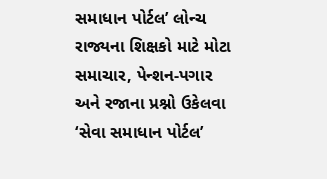સમાધાન પોર્ટલ’ લોન્ચ
રાજ્યના શિક્ષકો માટે મોટા સમાચાર, પેન્શન-પગાર અને રજાના પ્રશ્નો ઉકેલવા ‘સેવા સમાધાન પોર્ટલ’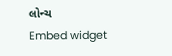લોન્ચ
Embed widget